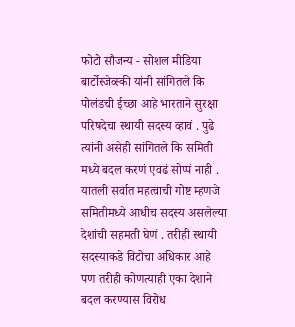फोटो सौजन्य - सोशल मीडिया
बार्टोस्जेव्स्की यांनी सांगितले कि पोलंडची ईच्छा आहे भारताने सुरक्षा परिषदेचा स्थायी सदस्य व्हावं . पुढे त्यांनी असेही सांगितले कि समिती मध्ये बदल करणं एवढं सोप्पं नाही . यातली सर्वात महत्वाची गोष्ट म्हणजे समितीमध्ये आधीच सदस्य असलेल्या देशांची सहमती घेणं . तरीही स्थायी सदस्याकडे विटोचा अधिकार आहे पण तरीही कोणत्याही एका देशाने बदल करण्यास विरोध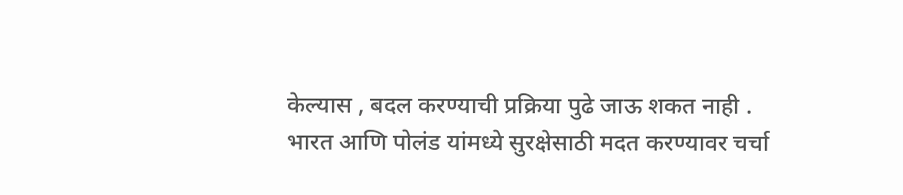केल्यास , बदल करण्याची प्रक्रिया पुढे जाऊ शकत नाही .
भारत आणि पोलंड यांमध्ये सुरक्षेसाठी मदत करण्यावर चर्चा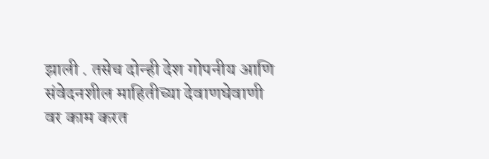झाली . तसेच दोन्ही देश गोपनीय आणि संवेदनशील माहितीच्या देवाणघेवाणी वर काम करत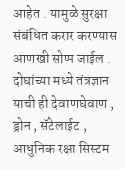आहेत . यामुळे सुरक्षा संबंधित करार करण्यास आणखी सोप्प जाईल . दोघांच्या मध्ये तंत्रज्ञान याची ही देवाणघेवाण , ड्रोन , सॅटेलाईट , आधुनिक रक्षा सिस्टम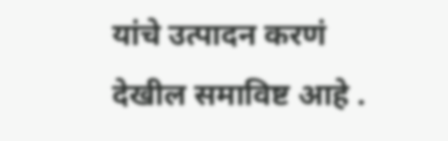यांचे उत्पादन करणं देखील समाविष्ट आहे .